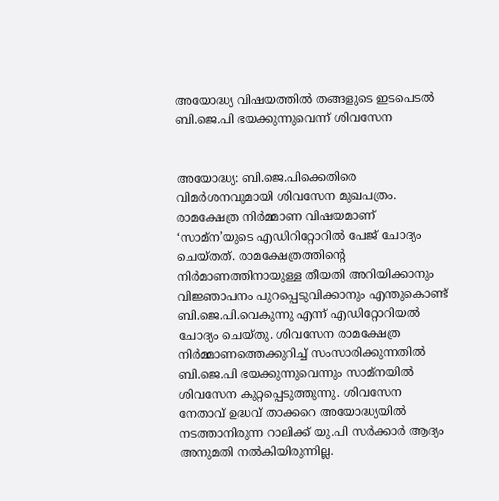അയോദ്ധ്യ വിഷയത്തില്‍ തങ്ങളുടെ ഇടപെടല്‍ ബി.ജെ.പി ഭയക്കുന്നുവെന്ന് ശിവസേന


അയോദ്ധ്യ: ബി.ജെ.പിക്കെതിരെ വിമര്‍ശനവുമായി ശിവസേന മുഖപത്രം. രാമക്ഷേത്ര നിര്‍മ്മാണ വിഷയമാണ് ‘സാമ്‌ന’യുടെ എഡിറിറ്റോറില്‍ പേജ് ചോദ്യം ചെയ്‌തത്. രാമക്ഷേത്രത്തിന്റെ നിര്‍മാണത്തിനായുള്ള തീയതി അറിയിക്കാനും വിജ്ഞാപനം പുറപ്പെടുവിക്കാനും എന്തുകൊണ്ട് ബി.ജെ.പി.വെകുന്നു എന്ന് എഡിറ്റോറിയല്‍ ചോദ്യം ചെയ്‌തു. ശിവസേന രാമക്ഷേത്ര നിര്‍മ്മാണത്തെക്കുറിച്ച്‌ സംസാരിക്കുന്നതില്‍ ബി.ജെ.പി ഭയക്കുന്നുവെന്നും സാമ്‌നയില്‍ ശിവസേന കുറ്റപ്പെടുത്തുന്നു. ശിവസേന നേതാവ് ഉദ്ധവ് താക്കറെ അയോദ്ധ്യയില്‍ നടത്താനിരുന്ന റാലിക്ക് യു.പി സര്‍ക്കാര്‍ ആദ്യം അനുമതി നല്‍കിയിരുന്നില്ല.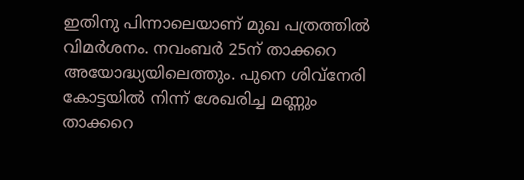ഇതിനു പിന്നാലെയാണ് മുഖ പത്രത്തില്‍ വിമര്‍ശനം. നവംബര്‍ 25ന് താക്കറെ അയോദ്ധ്യയിലെത്തും. പുനെ ശിവ്നേരി കോട്ടയില്‍ നിന്ന് ശേഖരിച്ച മണ്ണും താക്കറെ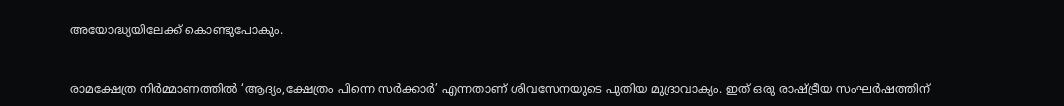അയോദ്ധ്യയിലേക്ക് കൊണ്ടുപോകും.


രാമക്ഷേത്ര നിര്‍മ്മാണത്തില്‍ ‘ആദ്യം,ക്ഷേത്രം പിന്നെ സര്‍ക്കാര്‍’ എന്നതാണ് ശിവസേനയുടെ പുതിയ മുദ്രാവാക്യം. ഇത് ഒരു രാഷ്ട്രീയ സംഘര്‍ഷത്തിന്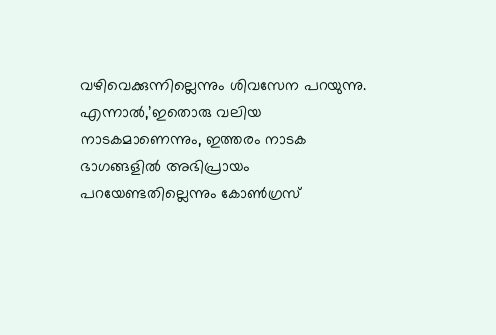വഴിവെക്കുന്നില്ലെന്നും ശിവസേന പറയുന്നു. എന്നാല്‍,’ഇതൊരു വലിയ നാടകമാണെന്നും, ഇത്തരം നാടക ഭാഗങ്ങളില്‍ അഭിപ്രായം പറയേണ്ടതില്ലെന്നും കോണ്‍ഗ്രസ്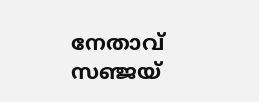നേതാവ് സഞ്ജയ്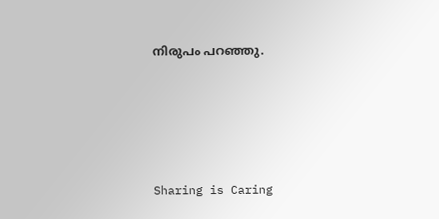നിരുപം പറഞ്ഞു.




Sharing is Caring